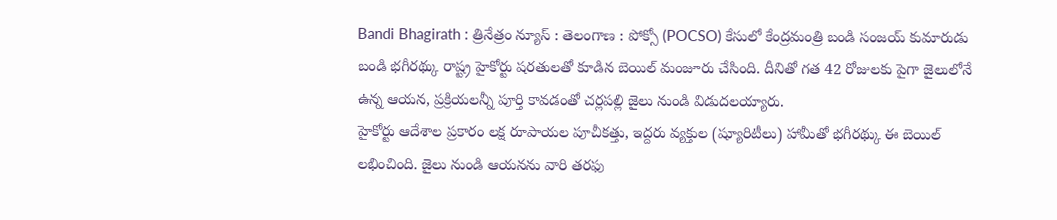Bandi Bhagirath : త్రినేత్రం న్యూస్ : తెలంగాణ : పోక్సో (POCSO) కేసులో కేంద్రమంత్రి బండి సంజయ్ కుమారుడు బండి భగీరథ్కు రాష్ట్ర హైకోర్టు షరతులతో కూడిన బెయిల్ మంజూరు చేసింది. దీనితో గత 42 రోజులకు పైగా జైలులోనే ఉన్న ఆయన, ప్రక్రియలన్నీ పూర్తి కావడంతో చర్లపల్లి జైలు నుండి విడుదలయ్యారు.
హైకోర్టు ఆదేశాల ప్రకారం లక్ష రూపాయల పూచీకత్తు, ఇద్దరు వ్యక్తుల (ష్యూరిటీలు) హామీతో భగీరథ్కు ఈ బెయిల్ లభించింది. జైలు నుండి ఆయనను వారి తరఫు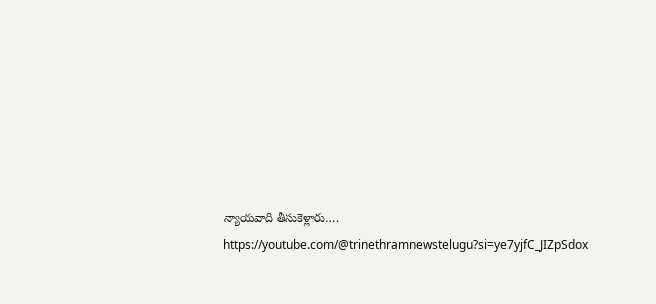న్యాయవాది తీసుకెళ్లారు….
https://youtube.com/@trinethramnewstelugu?si=ye7yjfC_JIZpSdox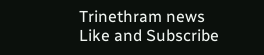Trinethram news
Like and Subscribe